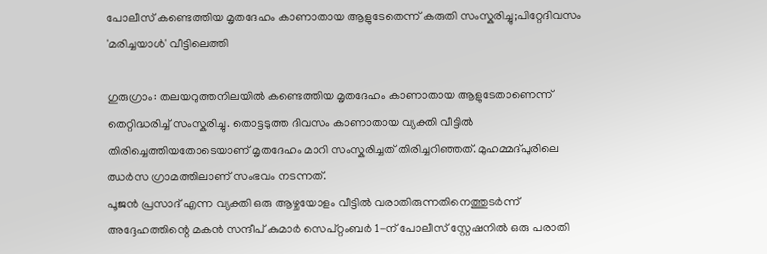പോലീസ് കണ്ടെത്തിയ മൃതദേഹം കാണാതായ ആളുടേതെന്ന് കരുതി സംസ്കരിച്ചു;പിറ്റേദിവസം 'മരിച്ചയാൾ' വീട്ടിലെത്തി

ഗുരുഗ്രാം: തലയറുത്തനിലയിൽ കണ്ടെത്തിയ മൃതദേഹം കാണാതായ ആളുടേതാണെന്ന് തെറ്റിദ്ധരിച്ച് സംസ്കരിച്ചു. തൊട്ടടുത്ത ദിവസം കാണാതായ വ്യക്തി വീട്ടിൽ തിരിച്ചെത്തിയതോടെയാണ് മൃതദേഹം മാറി സംസ്കരിച്ചത് തിരിച്ചറിഞ്ഞത്. മുഹമ്മദ്പുരിലെ ഝർസ ഗ്രാമത്തിലാണ് സംഭവം നടന്നത്.
പൂജൻ പ്രസാദ് എന്ന വ്യക്തി ഒരു ആഴ്ചയോളം വീട്ടിൽ വരാതിരുന്നതിനെത്തുടർന്ന് അദ്ദേഹത്തിന്റെ മകൻ സന്ദീപ് കുമാർ സെപ്റ്റംബർ 1-ന് പോലീസ് സ്റ്റേഷനിൽ ഒരു പരാതി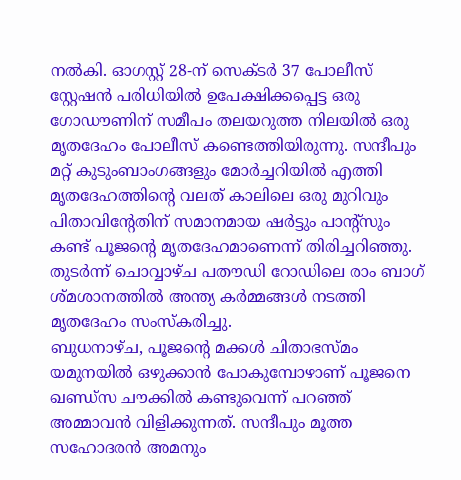നൽകി. ഓഗസ്റ്റ് 28-ന് സെക്ടർ 37 പോലീസ് സ്റ്റേഷൻ പരിധിയിൽ ഉപേക്ഷിക്കപ്പെട്ട ഒരു ഗോഡൗണിന് സമീപം തലയറുത്ത നിലയിൽ ഒരു മൃതദേഹം പോലീസ് കണ്ടെത്തിയിരുന്നു. സന്ദീപും മറ്റ് കുടുംബാംഗങ്ങളും മോർച്ചറിയിൽ എത്തി മൃതദേഹത്തിന്റെ വലത് കാലിലെ ഒരു മുറിവും പിതാവിന്റേതിന് സമാനമായ ഷർട്ടും പാന്റ്സും കണ്ട് പൂജന്റെ മൃതദേഹമാണെന്ന് തിരിച്ചറിഞ്ഞു. തുടർന്ന് ചൊവ്വാഴ്ച പതൗഡി റോഡിലെ രാം ബാഗ് ശ്മശാനത്തിൽ അന്ത്യ കർമ്മങ്ങൾ നടത്തി മൃതദേഹം സംസ്കരിച്ചു.
ബുധനാഴ്ച, പൂജന്റെ മക്കൾ ചിതാഭസ്മം യമുനയിൽ ഒഴുക്കാൻ പോകുമ്പോഴാണ് പൂജനെ ഖണ്ഡ്സ ചൗക്കിൽ കണ്ടുവെന്ന് പറഞ്ഞ് അമ്മാവൻ വിളിക്കുന്നത്. സന്ദീപും മൂത്ത സഹോദരൻ അമനും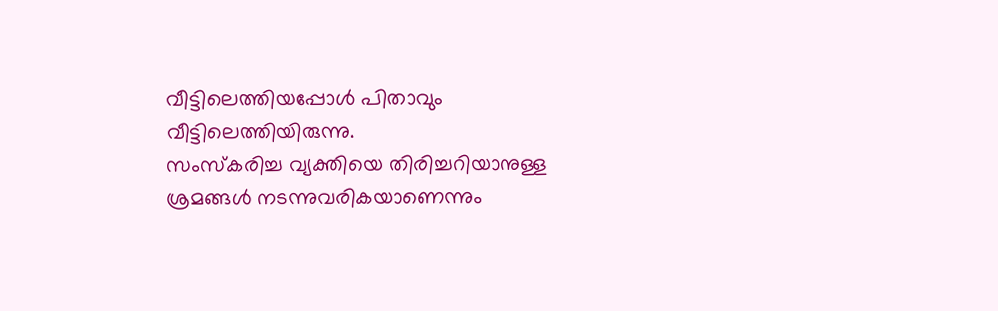വീട്ടിലെത്തിയപ്പോൾ പിതാവും വീട്ടിലെത്തിയിരുന്നു.
സംസ്കരിച്ച വ്യക്തിയെ തിരിച്ചറിയാനുള്ള ശ്രമങ്ങൾ നടന്നുവരികയാണെന്നും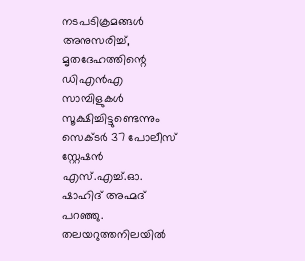നടപടിക്രമങ്ങൾ അനുസരിച്ച്, മൃതദേഹത്തിന്റെ ഡിഎൻഎ സാമ്പിളുകൾ സൂക്ഷിച്ചിട്ടുണ്ടെന്നും സെക്ടർ 37 പോലീസ് സ്റ്റേഷൻ എസ്.എച്ച്.ഓ. ഷാഹിദ് അഹ്മദ് പറഞ്ഞു. തലയറുത്തനിലയിൽ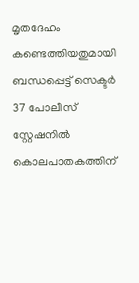മൃതദേഹം കണ്ടെത്തിയതുമായി ബന്ധപ്പെട്ട് സെക്ടർ 37 പോലീസ് സ്റ്റേഷനിൽ കൊലപാതകത്തിന്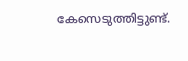കേസെടുത്തിട്ടുണ്ട്.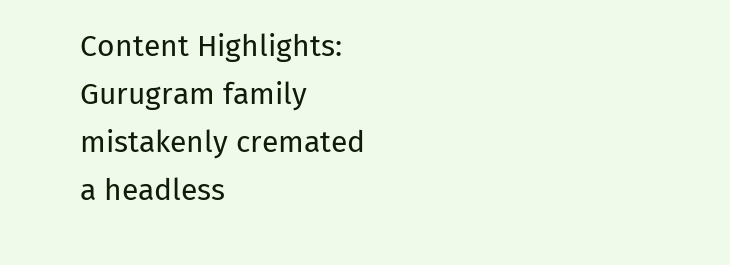Content Highlights: Gurugram family mistakenly cremated a headless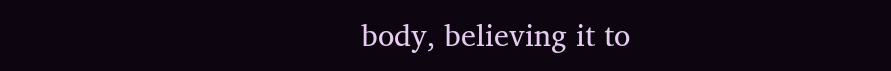body, believing it to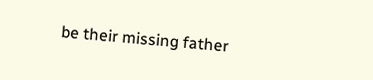be their missing father